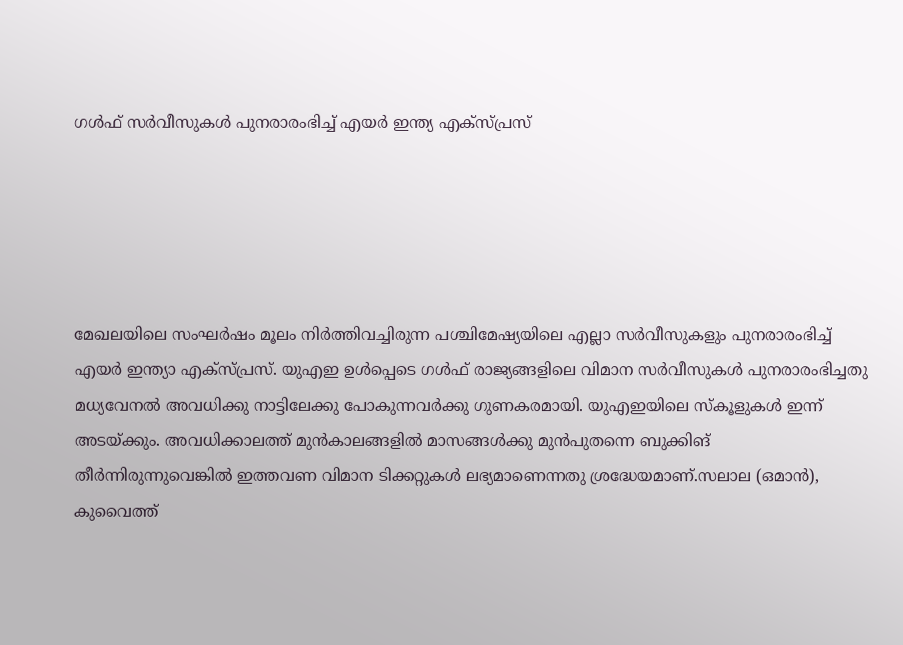ഗൾഫ് സർവീസുകൾ പുനരാരംഭിച്ച് എയർ ഇന്ത്യ എക്സ്പ്രസ്





മേഖലയിലെ സംഘർഷം മൂലം നിർത്തിവച്ചിരുന്ന പശ്ചിമേഷ്യയിലെ എല്ലാ സർവീസുകളും പുനരാരംഭിച്ച് എയർ ഇന്ത്യാ എക്സ്പ്രസ്. യുഎഇ ഉൾപ്പെടെ ഗൾഫ് രാജ്യങ്ങളിലെ വിമാന സർവീസുകൾ പുനരാരംഭിച്ചതു മധ്യവേനൽ അവധിക്കു നാട്ടിലേക്കു പോകുന്നവർക്കു ഗുണകരമായി. യുഎഇയിലെ സ്കൂളുകൾ ഇന്ന് അടയ്ക്കും. അവധിക്കാലത്ത് മുൻകാലങ്ങളിൽ മാസങ്ങൾക്കു മുൻപുതന്നെ ബുക്കിങ് തീർന്നിരുന്നുവെങ്കിൽ ഇത്തവണ വിമാന ടിക്കറ്റുകൾ ലഭ്യമാണെന്നതു ശ്രദ്ധേയമാണ്.സലാല (ഒമാൻ), കുവൈത്ത്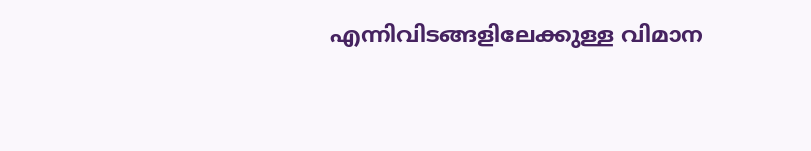എന്നിവിടങ്ങളിലേക്കുള്ള വിമാന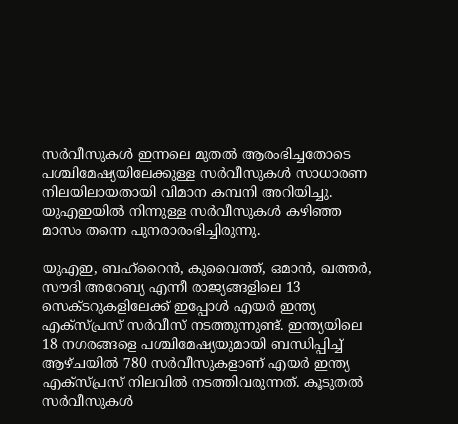സർവീസുകൾ ഇന്നലെ മുതൽ ആരംഭിച്ചതോടെ പശ്ചിമേഷ്യയിലേക്കുള്ള സർവീസുകൾ സാധാരണ നിലയിലായതായി വിമാന കമ്പനി അറിയിച്ചു. യുഎഇയിൽ നിന്നുള്ള സർവീസുകൾ കഴിഞ്ഞ മാസം തന്നെ പുനരാരംഭിച്ചിരുന്നു.

യുഎഇ, ബഹ്‌റൈൻ, കുവൈത്ത്, ഒമാൻ, ഖത്തർ, സൗദി അറേബ്യ എന്നീ രാജ്യങ്ങളിലെ 13 സെക്ടറുകളിലേക്ക് ഇപ്പോൾ എയർ ഇന്ത്യ എക്സ്പ്രസ് സർവീസ് നടത്തുന്നുണ്ട്. ഇന്ത്യയിലെ 18 നഗരങ്ങളെ പശ്ചിമേഷ്യയുമായി ബന്ധിപ്പിച്ച് ആഴ്ചയിൽ 780 സർവീസുകളാണ് എയർ ഇന്ത്യ എക്സ്പ്രസ് നിലവിൽ നടത്തിവരുന്നത്. കൂടുതൽ സർവീസുകൾ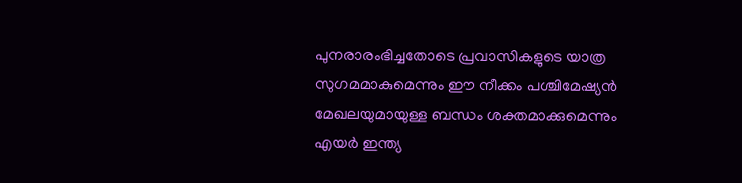പുനരാരംഭിച്ചതോടെ പ്രവാസികളുടെ യാത്ര സുഗമമാകുമെന്നും ഈ നീക്കം പശ്ചിമേഷ്യൻ മേഖലയുമായുള്ള ബന്ധം ശക്തമാക്കുമെന്നും എയർ ഇന്ത്യ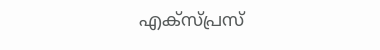എക്സ്പ്രസ്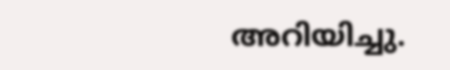അറിയിച്ചു.